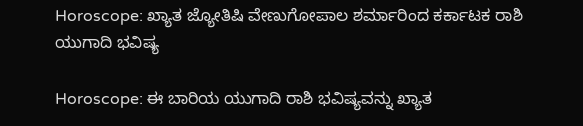Horoscope: ಖ್ಯಾತ ಜ್ಯೋತಿಷಿ ವೇಣುಗೋಪಾಲ ಶರ್ಮಾರಿಂದ ಕರ್ಕಾಟಕ ರಾಶಿ ಯುಗಾದಿ ಭವಿಷ್ಯ

Horoscope: ಈ ಬಾರಿಯ ಯುಗಾದಿ ರಾಶಿ ಭವಿಷ್ಯವನ್ನು ಖ್ಯಾತ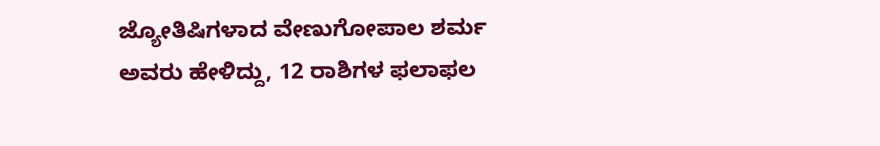ಜ್ಯೋತಿಷಿಗಳಾದ ವೇಣುಗೋಪಾಲ ಶರ್ಮ ಅವರು ಹೇಳಿದ್ದು, 12 ರಾಶಿಗಳ ಫಲಾಫಲ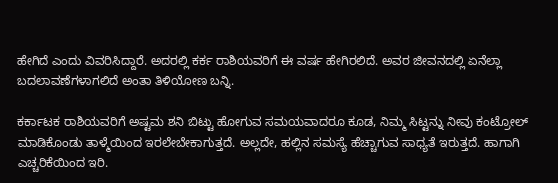ಹೇಗಿದೆ ಎಂದು ವಿವರಿಸಿದ್ದಾರೆ. ಅದರಲ್ಲಿ ಕರ್ಕ ರಾಶಿಯವರಿಗೆ ಈ ವರ್ಷ ಹೇಗಿರಲಿದೆ. ಅವರ ಜೀವನದಲ್ಲಿ ಏನೆಲ್ಲಾ ಬದಲಾವಣೆಗಳಾಗಲಿದೆ ಅಂತಾ ತಿಳಿಯೋಣ ಬನ್ನಿ.

ಕರ್ಕಾಟಕ ರಾಶಿಯವರಿಗೆ ಅಷ್ಟಮ ಶನಿ ಬಿಟ್ಟು ಹೋಗುವ ಸಮಯವಾದರೂ ಕೂಡ, ನಿಮ್ಮ ಸಿಟ್ಟನ್ನು ನೀವು ಕಂಟ್ರೋಲ್ ಮಾಡಿಕೊಂಡು ತಾಳ್ಮೆಯಿಂದ ಇರಲೇಬೇಕಾಗುತ್ತದೆ. ಅಲ್ಲದೇ, ಹಲ್ಲಿನ ಸಮಸ್ಯೆ ಹೆಚ್ಚಾಗುವ ಸಾಧ್ಯತೆ ಇರುತ್ತದೆ. ಹಾಗಾಗಿ ಎಚ್ಚರಿಕೆಯಿಂದ ಇರಿ.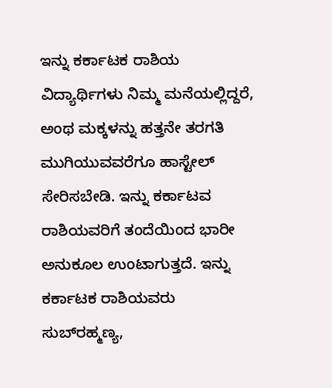ಇನ್ನು ಕರ್ಕಾಟಕ ರಾಶಿಯ ವಿದ್ಯಾರ್ಥಿಗಳು ನಿಮ್ಮ ಮನೆಯಲ್ಲಿದ್ದರೆ, ಅಂಥ ಮಕ್ಕಳನ್ನು ಹತ್ತನೇ ತರಗತಿ ಮುಗಿಯುವವರೆಗೂ ಹಾಸ್ಟೇಲ್ ಸೇರಿಸಬೇಡಿ. ಇನ್ನು ಕರ್ಕಾಟವ ರಾಶಿಯವರಿಗೆ ತಂದೆಯಿಂದ ಭಾರೀ ಅನುಕೂಲ ಉಂಟಾಗುತ್ತದೆ. ಇನ್ನು ಕರ್ಕಾಟಕ ರಾಶಿಯವರು ಸುಬ್‌ರಹ್ಮಣ್ಯ,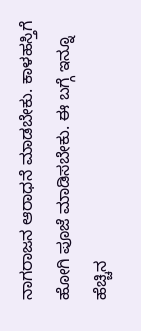ನಾಗರಾಜನ ಆರಾಧನೆ ಮಾಡಬೇಕು. ಕಾಳಹಸ್ತಿಗೆ ಹೋಗಿ ಪೂಜೆ ಮಾಡಿಸಬೇಕು. ಈ ಬಗ್ಗೆ ಇನ್ನೂ ಹೆಚ್ಚಿನ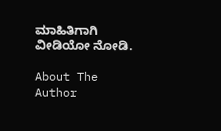ಮಾಹಿತಿಗಾಗಿ ವೀಡಿಯೋ ನೋಡಿ.

About The Author